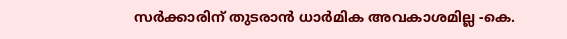സർക്കാരിന് തുടരാൻ ധാർമിക അവകാശമില്ല -കെ.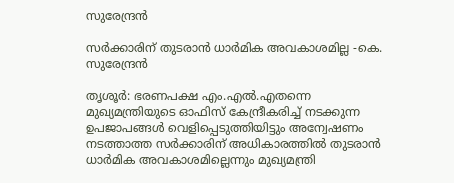സുരേന്ദ്രൻ

സർക്കാരിന് തുടരാൻ ധാർമിക അവകാശമില്ല -കെ. സുരേന്ദ്രൻ

തൃശൂർ: ഭരണപക്ഷ എം.എൽ.എതന്നെ മുഖ്യമന്ത്രിയുടെ ഓഫിസ് കേന്ദ്രീകരിച്ച് നടക്കുന്ന ഉപജാപങ്ങൾ വെളിപ്പെടുത്തിയിട്ടും അന്വേഷണം നടത്താത്ത സർക്കാരിന് അധികാരത്തിൽ തുടരാൻ ധാർമിക അവകാശമില്ലെന്നും മുഖ്യമന്ത്രി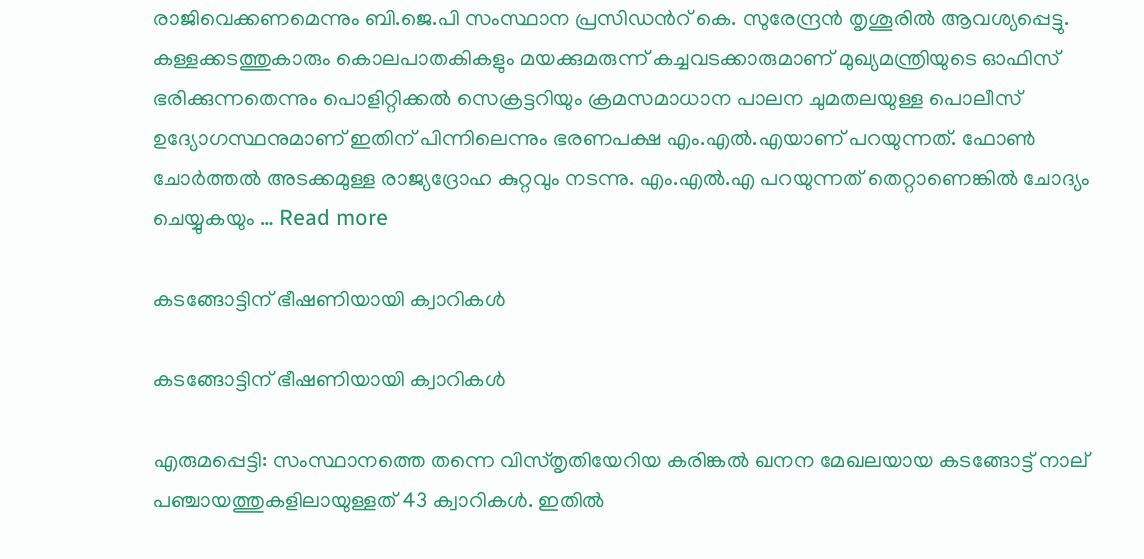രാജിവെക്കണമെന്നും ബി.ജെ.പി സംസ്ഥാന പ്രസിഡന്‍റ് കെ. സുരേന്ദ്രൻ തൃശൂരിൽ ആവശ്യപ്പെട്ടു. കള്ളക്കടത്തുകാരും കൊലപാതകികളും മയക്കുമരുന്ന് കച്ചവടക്കാരുമാണ് മുഖ്യമന്ത്രിയുടെ ഓഫിസ് ഭരിക്കുന്നതെന്നും പൊളിറ്റിക്കൽ സെക്രട്ടറിയും ക്രമസമാധാന പാലന ചുമതലയുള്ള പൊലീസ് ഉദ്യോഗസ്ഥനുമാണ് ഇതിന് പിന്നിലെന്നും ഭരണപക്ഷ എം.എൽ.എയാണ് പറയുന്നത്. ഫോൺ ചോർത്തൽ അടക്കമുള്ള രാജ്യദ്രോഹ കുറ്റവും നടന്നു. എം.എൽ.എ പറയുന്നത് തെറ്റാണെങ്കിൽ ചോദ്യം ചെയ്യുകയും … Read more

കടങ്ങോട്ടിന് ഭീഷണിയായി ക്വാറികൾ

കടങ്ങോട്ടിന് ഭീഷണിയായി ക്വാറികൾ

എരുമപ്പെട്ടി: സംസ്ഥാനത്തെ തന്നെ വിസ്തൃതിയേറിയ കരിങ്കൽ ഖനന മേഖലയായ കടങ്ങോട്ട് നാല് പഞ്ചായത്തുകളിലായുള്ളത് 43 ക്വാറികൾ. ഇതിൽ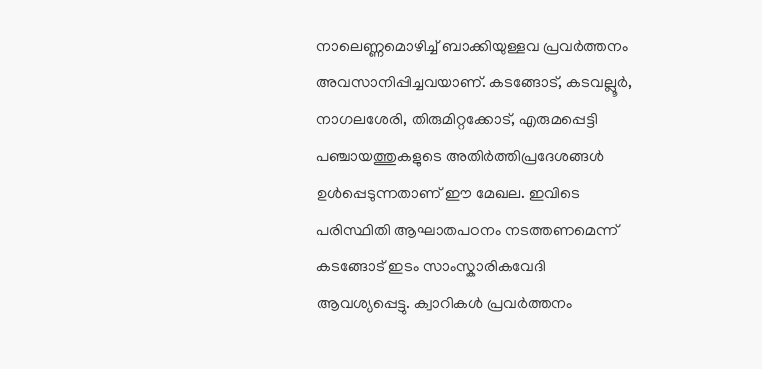നാലെണ്ണമൊഴിച്ച് ബാക്കിയുള്ളവ പ്രവർത്തനം അവസാനിപ്പിച്ചവയാണ്. കടങ്ങോട്, കടവല്ലൂർ, നാഗലശേരി, തിരുമിറ്റക്കോട്, എരുമപ്പെട്ടി പഞ്ചായത്തുകളുടെ അതിർത്തിപ്രദേശങ്ങൾ ഉൾപ്പെടുന്നതാണ് ഈ മേഖല. ഇവിടെ പരിസ്ഥിതി ആഘാതപഠനം നടത്തണമെന്ന് കടങ്ങോട് ഇടം സാംസ്കാരികവേദി ആവശ്യപ്പെട്ടു. ക്വാറികൾ പ്രവർത്തനം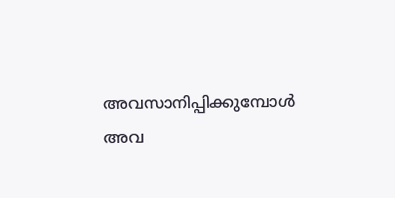അവസാനിപ്പിക്കുമ്പോൾ അവ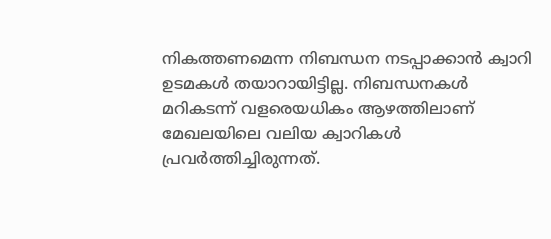നികത്തണമെന്ന നിബന്ധന നടപ്പാക്കാൻ ക്വാറി ഉടമകൾ തയാറായിട്ടില്ല. നിബന്ധനകൾ മറികടന്ന് വളരെയധികം ആഴത്തിലാണ് മേഖലയിലെ വലിയ ക്വാറികൾ പ്രവർത്തിച്ചിരുന്നത്.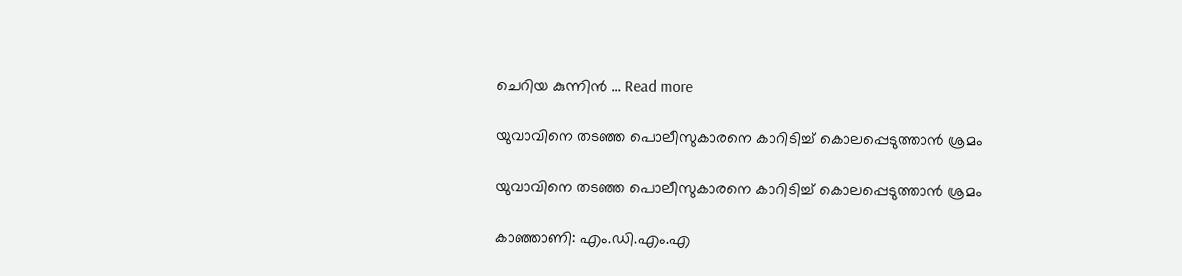ചെറിയ കുന്നിൻ … Read more

യുവാവിനെ തടഞ്ഞ പൊലീസുകാരനെ കാറിടിച്ച് കൊലപ്പെടുത്താൻ ശ്രമം

യുവാവിനെ തടഞ്ഞ പൊലീസുകാരനെ കാറിടിച്ച് കൊലപ്പെടുത്താൻ ശ്രമം

കാഞ്ഞാണി: എം.ഡി.എം.എ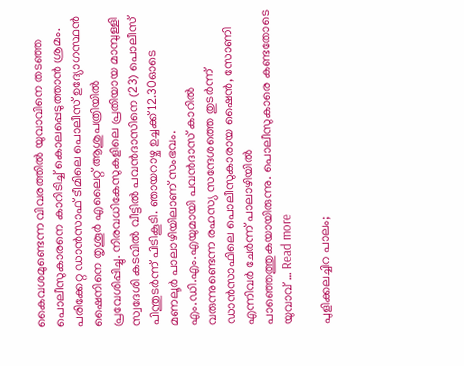കൈവശമുണ്ടെന്ന വിവരത്തിൽ യുവാവിനെ തടഞ്ഞ പൊലീസുകാരനെ കാറിടിച്ച് കൊലപ്പെടുത്താൻ ശ്രമം. പരിക്കേറ്റ ഡാൻസാഫ് ടീമിലെ പൊലീസ് ഉദ്യോഗസ്ഥൻ ഷൈനിനെ തൃശൂർ എലൈറ്റ് ആശുപത്രിയിൽ പ്രവേശിപ്പിച്ചു. നിരവധികേസുകളിലെ പ്രതിയായ മാമ്പുള്ളി സ്വദേശി കടവിൽ വീട്ടിൽ പവൻദാസിനെ (23) പൊലീസ് പിന്തുടർന്ന് പിടികൂടി. ഞായറാഴ്ച ഉച്ചക്ക് 12.30ഓടെ മണലൂർ പാലാഴിയിലാണ് സംഭവം. എം.ഡി.എം.എയുമായി പവൻദാസ് കാറിൽ വരുന്നുണ്ടെന്ന രഹസ്യ സന്ദേശത്തെ തുടർന്ന് ഡാൻസാഫിലെ പൊലീസുകാരായ ഷൈൻ, സോണി എന്നിവർ ചേർന്ന് പാലാഴിയിൽ പാഞ്ഞെത്തുകയായിരുന്നു. പൊലീസുകാരെ കണ്ടതോടെ യുവാവ് … Read more

പുളിക്കലച്ചിറ പാലം;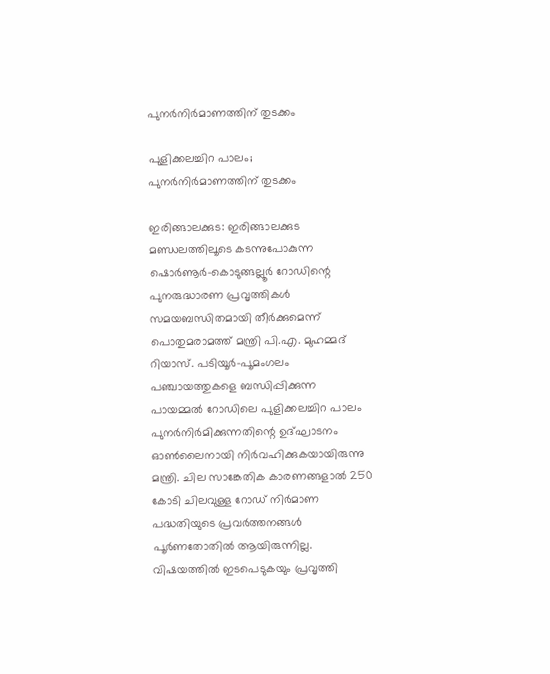പുനർനിർമാണത്തിന് തുടക്കം

പുളിക്കലച്ചിറ പാലം;
പുനർനിർമാണത്തിന് തുടക്കം

ഇരിങ്ങാലക്കുട: ഇരിങ്ങാലക്കുട മണ്ഡലത്തിലൂടെ കടന്നുപോകുന്ന ഷൊർണൂർ-കൊടുങ്ങല്ലൂർ റോഡിന്റെ പുനരുദ്ധാരണ പ്രവൃത്തികൾ സമയബന്ധിതമായി തീർക്കുമെന്ന് പൊതുമരാമത്ത് മന്ത്രി പി.എ. മുഹമ്മദ് റിയാസ്. പടിയൂർ-പൂമംഗലം പഞ്ചായത്തുകളെ ബന്ധിപ്പിക്കുന്ന പായമ്മൽ റോഡിലെ പുളിക്കലച്ചിറ പാലം പുനർനിർമിക്കുന്നതിന്റെ ഉദ്ഘാടനം ഓൺലൈനായി നിർവഹിക്കുകയായിരുന്നു മന്ത്രി. ചില സാങ്കേതിക കാരണങ്ങളാൽ 250 കോടി ചിലവുള്ള റോഡ് നിർമാണ പദ്ധതിയുടെ പ്രവർത്തനങ്ങൾ പൂർണതോതിൽ ആയിരുന്നില്ല. വിഷയത്തിൽ ഇടപെടുകയും പ്രവൃത്തി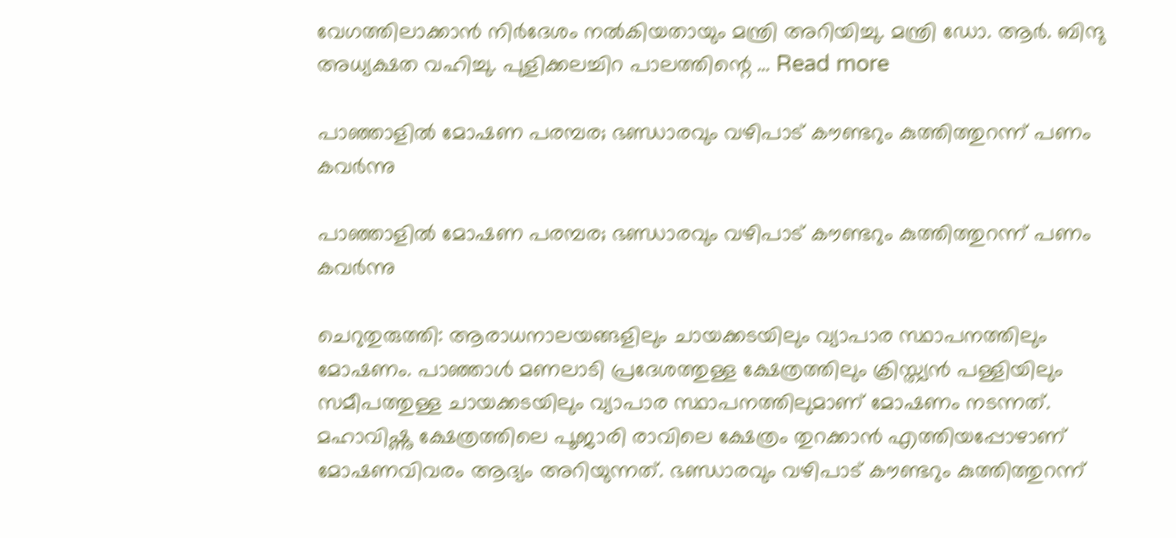വേഗത്തിലാക്കാൻ നിർദേശം നൽകിയതായും മന്ത്രി അറിയിച്ചു. മന്ത്രി ഡോ. ആർ. ബിന്ദു അധ്യക്ഷത വഹിച്ചു. പുളിക്കലച്ചിറ പാലത്തിന്റെ … Read more

പാഞ്ഞാളിൽ മോഷണ പരമ്പര; ഭണ്ഡാരവും വഴിപാട് കൗണ്ടറും കുത്തിത്തുറന്ന് പണം കവർന്നു

പാഞ്ഞാളിൽ മോഷണ പരമ്പര; ഭണ്ഡാരവും വഴിപാട് കൗണ്ടറും കുത്തിത്തുറന്ന് പണം കവർന്നു

ചെറുതുരുത്തി: ആരാധനാലയങ്ങളിലും ചായക്കടയിലും വ്യാപാര സ്ഥാപനത്തിലും മോഷണം. പാഞ്ഞാൾ മണലാടി പ്രദേശത്തുള്ള ക്ഷേത്രത്തിലും ക്രിസ്ത്യൻ പള്ളിയിലും സമീപത്തുള്ള ചായക്കടയിലും വ്യാപാര സ്ഥാപനത്തിലുമാണ് മോഷണം നടന്നത്. മഹാവിഷ്ണു ക്ഷേത്രത്തിലെ പൂജാരി രാവിലെ ക്ഷേത്രം തുറക്കാൻ എത്തിയപ്പോഴാണ് മോഷണവിവരം ആദ്യം അറിയുന്നത്. ഭണ്ഡാരവും വഴിപാട് കൗണ്ടറും കുത്തിത്തുറന്ന്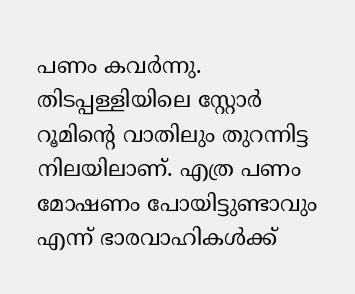പണം കവർന്നു. തിടപ്പള്ളിയിലെ സ്റ്റോർ റൂമിന്റെ വാതിലും തുറന്നിട്ട നിലയിലാണ്. എത്ര പണം മോഷണം പോയിട്ടുണ്ടാവും എന്ന് ഭാരവാഹികൾക്ക്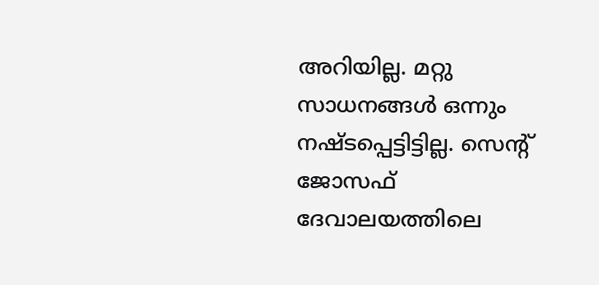അറിയില്ല. മറ്റു സാധനങ്ങൾ ഒന്നും നഷ്ടപ്പെട്ടിട്ടില്ല. സെന്റ് ജോസഫ് ദേവാലയത്തിലെ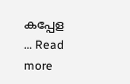കപ്പേള … Read more